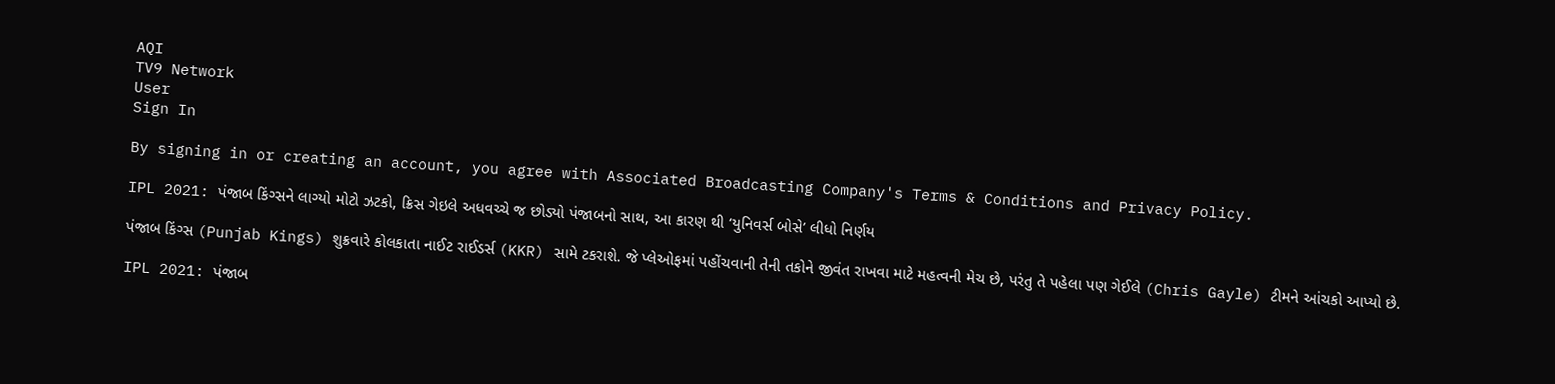AQI
TV9 Network
User
Sign In

By signing in or creating an account, you agree with Associated Broadcasting Company's Terms & Conditions and Privacy Policy.

IPL 2021: પંજાબ કિંગ્સને લાગ્યો મોટો ઝટકો, ક્રિસ ગેઇલે અધવચ્ચે જ છોડ્યો પંજાબનો સાથ, આ કારણ થી ‘યુનિવર્સ બોસે’ લીધો નિર્ણય

પંજાબ કિંગ્સ (Punjab Kings) શુક્રવારે કોલકાતા નાઈટ રાઈડર્સ (KKR) સામે ટકરાશે. જે પ્લેઓફમાં પહોંચવાની તેની તકોને જીવંત રાખવા માટે મહત્વની મેચ છે, પરંતુ તે પહેલા પણ ગેઈલે (Chris Gayle) ટીમને આંચકો આપ્યો છે.

IPL 2021: પંજાબ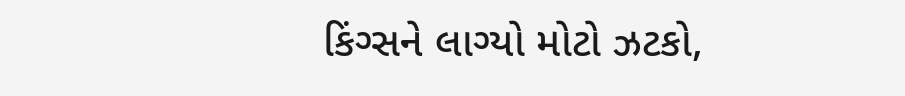કિંગ્સને લાગ્યો મોટો ઝટકો,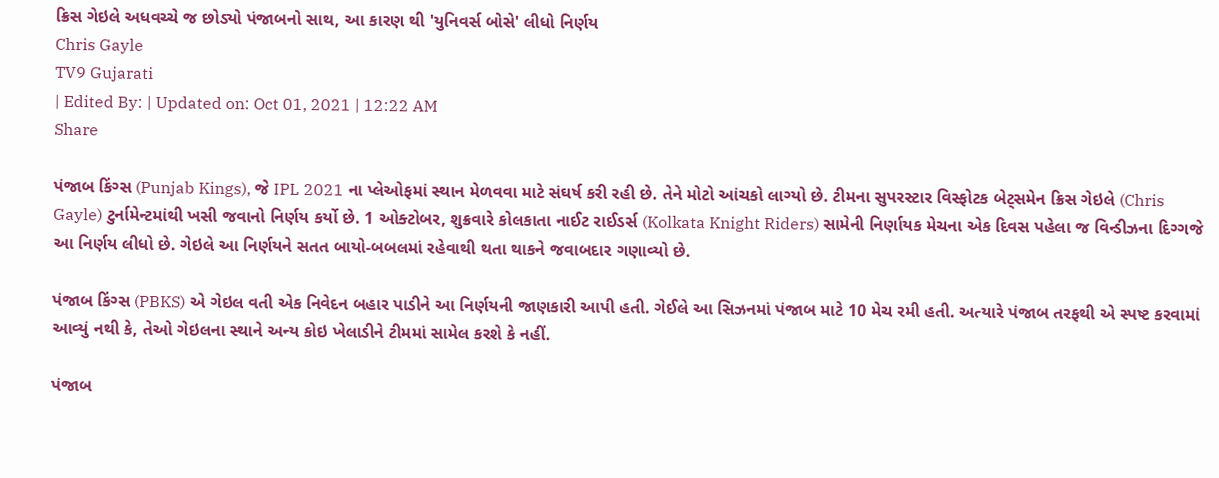ક્રિસ ગેઇલે અધવચ્ચે જ છોડ્યો પંજાબનો સાથ, આ કારણ થી 'યુનિવર્સ બોસે' લીધો નિર્ણય
Chris Gayle
TV9 Gujarati
| Edited By: | Updated on: Oct 01, 2021 | 12:22 AM
Share

પંજાબ કિંગ્સ (Punjab Kings), જે IPL 2021 ના પ્લેઓફમાં સ્થાન મેળવવા માટે સંઘર્ષ કરી રહી છે. તેને મોટો આંચકો લાગ્યો છે. ટીમના સુપરસ્ટાર વિસ્ફોટક બેટ્સમેન ક્રિસ ગેઇલે (Chris Gayle) ટુર્નામેન્ટમાંથી ખસી જવાનો નિર્ણય કર્યો છે. 1 ઓક્ટોબર, શુક્રવારે કોલકાતા નાઈટ રાઈડર્સ (Kolkata Knight Riders) સામેની નિર્ણાયક મેચના એક દિવસ પહેલા જ વિન્ડીઝના દિગ્ગજે આ નિર્ણય લીધો છે. ગેઇલે આ નિર્ણયને સતત બાયો-બબલમાં રહેવાથી થતા થાકને જવાબદાર ગણાવ્યો છે.

પંજાબ કિંગ્સ (PBKS) એ ગેઇલ વતી એક નિવેદન બહાર પાડીને આ નિર્ણયની જાણકારી આપી હતી. ગેઈલે આ સિઝનમાં પંજાબ માટે 10 મેચ રમી હતી. અત્યારે પંજાબ તરફથી એ સ્પષ્ટ કરવામાં આવ્યું નથી કે, તેઓ ગેઇલના સ્થાને અન્ય કોઇ ખેલાડીને ટીમમાં સામેલ કરશે કે નહીં.

પંજાબ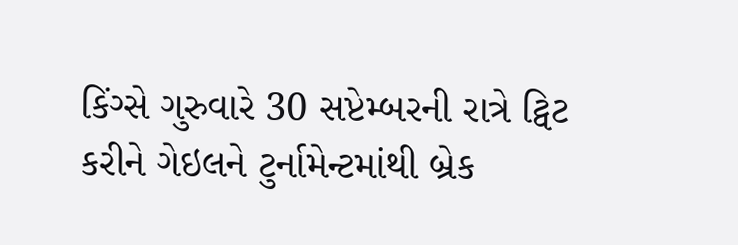કિંગ્સે ગુરુવારે 30 સપ્ટેમ્બરની રાત્રે ટ્વિટ કરીને ગેઇલને ટુર્નામેન્ટમાંથી બ્રેક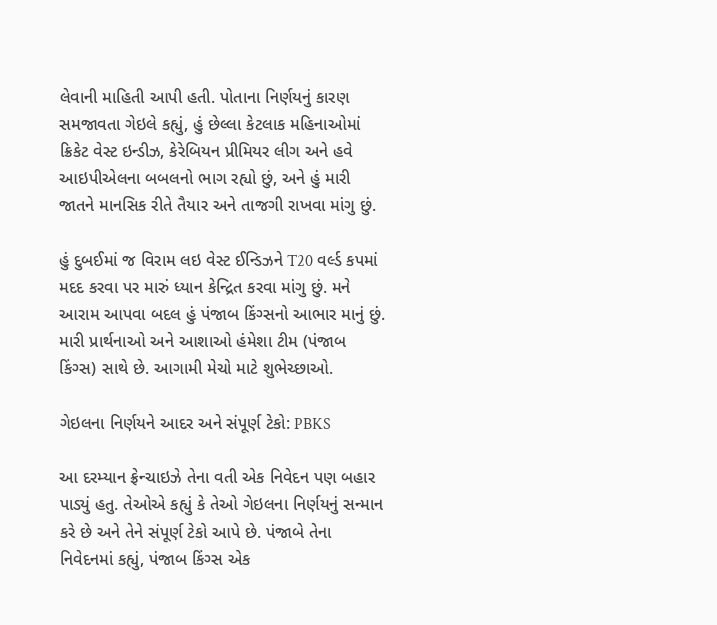લેવાની માહિતી આપી હતી. પોતાના નિર્ણયનું કારણ સમજાવતા ગેઇલે કહ્યું, હું છેલ્લા કેટલાક મહિનાઓમાં ક્રિકેટ વેસ્ટ ઇન્ડીઝ, કેરેબિયન પ્રીમિયર લીગ અને હવે આઇપીએલના બબલનો ભાગ રહ્યો છું, અને હું મારી જાતને માનસિક રીતે તૈયાર અને તાજગી રાખવા માંગુ છું.

હું દુબઈમાં જ વિરામ લઇ વેસ્ટ ઈન્ડિઝને T20 વર્લ્ડ કપમાં મદદ કરવા પર મારું ધ્યાન કેન્દ્રિત કરવા માંગુ છું. મને આરામ આપવા બદલ હું પંજાબ કિંગ્સનો આભાર માનું છું. મારી પ્રાર્થનાઓ અને આશાઓ હંમેશા ટીમ (પંજાબ કિંગ્સ) સાથે છે. આગામી મેચો માટે શુભેચ્છાઓ.

ગેઇલના નિર્ણયને આદર અને સંપૂર્ણ ટેકો: PBKS

આ દરમ્યાન ફ્રેન્ચાઇઝે તેના વતી એક નિવેદન પણ બહાર પાડ્યું હતુ. તેઓએ કહ્યું કે તેઓ ગેઇલના નિર્ણયનું સન્માન કરે છે અને તેને સંપૂર્ણ ટેકો આપે છે. પંજાબે તેના નિવેદનમાં કહ્યું, પંજાબ કિંગ્સ એક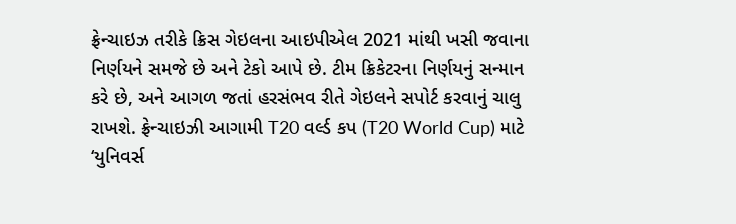ફ્રેન્ચાઇઝ તરીકે ક્રિસ ગેઇલના આઇપીએલ 2021 માંથી ખસી જવાના નિર્ણયને સમજે છે અને ટેકો આપે છે. ટીમ ક્રિકેટરના નિર્ણયનું સન્માન કરે છે, અને આગળ જતાં હરસંભવ રીતે ગેઇલને સપોર્ટ કરવાનું ચાલુ રાખશે. ફ્રેન્ચાઇઝી આગામી T20 વર્લ્ડ કપ (T20 World Cup) માટે ‘યુનિવર્સ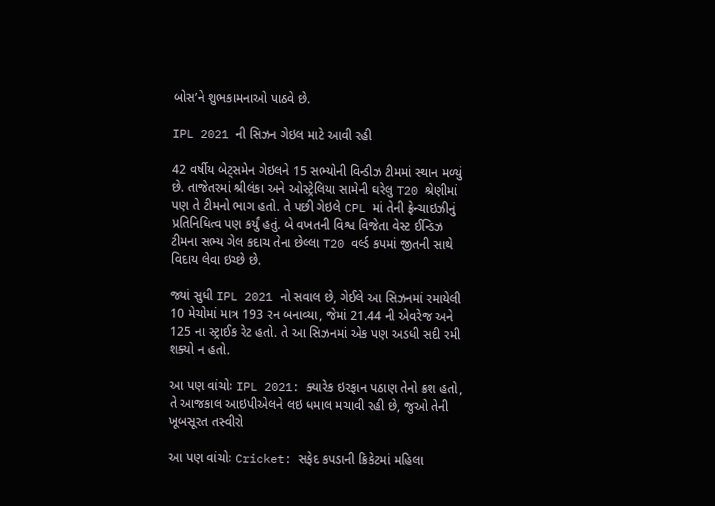બોસ’ને શુભકામનાઓ પાઠવે છે.

IPL 2021 ની સિઝન ગેઇલ માટે આવી રહી

42 વર્ષીય બેટ્સમેન ગેઇલને 15 સભ્યોની વિન્ડીઝ ટીમમાં સ્થાન મળ્યું છે. તાજેતરમાં શ્રીલંકા અને ઓસ્ટ્રેલિયા સામેની ઘરેલુ T20 શ્રેણીમાં પણ તે ટીમનો ભાગ હતો. તે પછી ગેઇલે CPL માં તેની ફ્રેન્ચાઇઝીનું પ્રતિનિધિત્વ પણ કર્યું હતું. બે વખતની વિશ્વ વિજેતા વેસ્ટ ઈન્ડિઝ ટીમના સભ્ય ગેલ કદાચ તેના છેલ્લા T20 વર્લ્ડ કપમાં જીતની સાથે વિદાય લેવા ઇચ્છે છે.

જ્યાં સુધી IPL 2021 નો સવાલ છે, ગેઈલે આ સિઝનમાં રમાયેલી 10 મેચોમાં માત્ર 193 રન બનાવ્યા, જેમાં 21.44 ની એવરેજ અને 125 ના સ્ટ્રાઈક રેટ હતો. તે આ સિઝનમાં એક પણ અડધી સદી રમી શક્યો ન હતો.

આ પણ વાંચોઃ IPL 2021: ક્યારેક ઇરફાન પઠાણ તેનો ક્રશ હતો, તે આજકાલ આઇપીએલને લઇ ધમાલ મચાવી રહી છે, જુઓ તેની ખૂબસૂરત તસ્વીરો

આ પણ વાંચોઃ Cricket: સફેદ કપડાની ક્રિકેટમાં મહિલા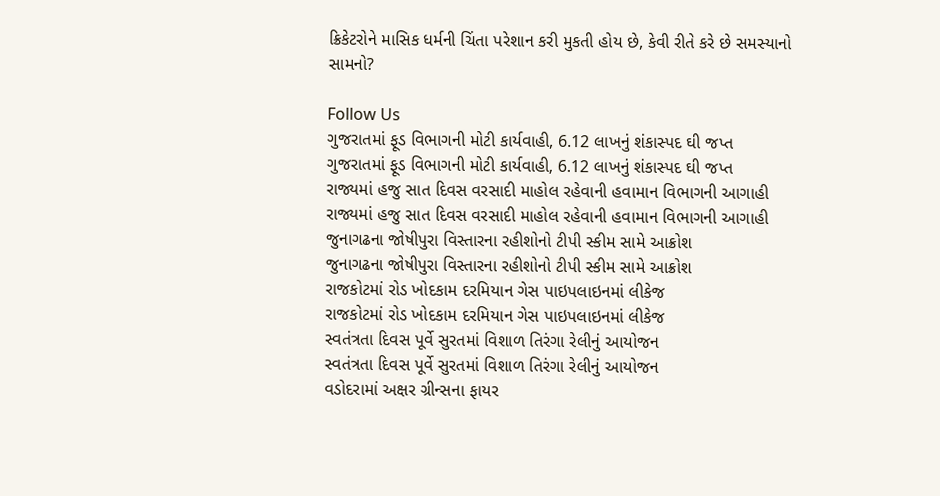ક્રિકેટરોને માસિક ધર્મની ચિંતા પરેશાન કરી મુકતી હોય છે, કેવી રીતે કરે છે સમસ્યાનો સામનો?

Follow Us
ગુજરાતમાં ફૂડ વિભાગની મોટી કાર્યવાહી, 6.12 લાખનું શંકાસ્પદ ઘી જપ્ત
ગુજરાતમાં ફૂડ વિભાગની મોટી કાર્યવાહી, 6.12 લાખનું શંકાસ્પદ ઘી જપ્ત
રાજ્યમાં હજુ સાત દિવસ વરસાદી માહોલ રહેવાની હવામાન વિભાગની આગાહી
રાજ્યમાં હજુ સાત દિવસ વરસાદી માહોલ રહેવાની હવામાન વિભાગની આગાહી
જુનાગઢના જોષીપુરા વિસ્તારના રહીશોનો ટીપી સ્કીમ સામે આક્રોશ
જુનાગઢના જોષીપુરા વિસ્તારના રહીશોનો ટીપી સ્કીમ સામે આક્રોશ
રાજકોટમાં રોડ ખોદકામ દરમિયાન ગેસ પાઇપલાઇનમાં લીકેજ
રાજકોટમાં રોડ ખોદકામ દરમિયાન ગેસ પાઇપલાઇનમાં લીકેજ
સ્વતંત્રતા દિવસ પૂર્વે સુરતમાં વિશાળ તિરંગા રેલીનું આયોજન
સ્વતંત્રતા દિવસ પૂર્વે સુરતમાં વિશાળ તિરંગા રેલીનું આયોજન
વડોદરામાં અક્ષર ગ્રીન્સના ફાયર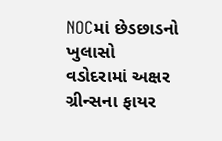NOCમાં છેડછાડનો ખુલાસો
વડોદરામાં અક્ષર ગ્રીન્સના ફાયર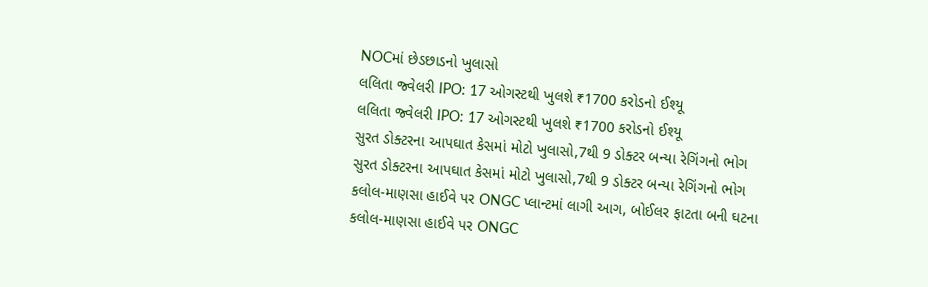NOCમાં છેડછાડનો ખુલાસો
લલિતા જ્વેલરી IPO: 17 ઓગસ્ટથી ખુલશે ₹1700 કરોડનો ઈશ્યૂ
લલિતા જ્વેલરી IPO: 17 ઓગસ્ટથી ખુલશે ₹1700 કરોડનો ઈશ્યૂ
સુરત ડોક્ટરના આપઘાત કેસમાં મોટો ખુલાસો,7થી 9 ડોક્ટર બન્યા રેગિંગનો ભોગ
સુરત ડોક્ટરના આપઘાત કેસમાં મોટો ખુલાસો,7થી 9 ડોક્ટર બન્યા રેગિંગનો ભોગ
કલોલ-માણસા હાઈવે પર ONGC પ્લાન્ટમાં લાગી આગ, બોઈલર ફાટતા બની ઘટના
કલોલ-માણસા હાઈવે પર ONGC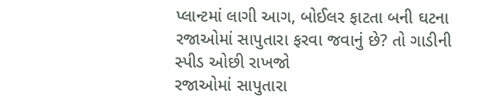પ્લાન્ટમાં લાગી આગ, બોઈલર ફાટતા બની ઘટના
રજાઓમાં સાપુતારા ફરવા જવાનું છે? તો ગાડીની સ્પીડ ઓછી રાખજો
રજાઓમાં સાપુતારા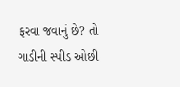ફરવા જવાનું છે? તો ગાડીની સ્પીડ ઓછી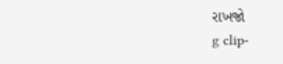રાખજો
g clip-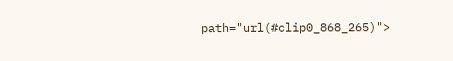path="url(#clip0_868_265)">